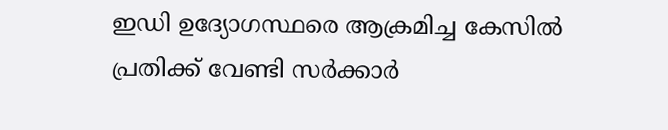ഇഡി ഉദ്യോഗസ്ഥരെ ആക്രമിച്ച കേസിൽ പ്രതിക്ക് വേണ്ടി സർക്കാർ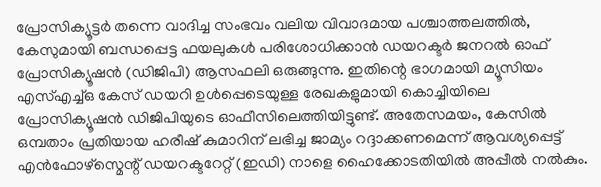പ്രോസിക്യൂട്ടർ തന്നെ വാദിച്ച സംഭവം വലിയ വിവാദമായ പശ്ചാത്തലത്തിൽ, കേസുമായി ബന്ധപ്പെട്ട ഫയലുകൾ പരിശോധിക്കാൻ ഡയറക്ടർ ജനറൽ ഓഫ് പ്രോസിക്യൂഷൻ (ഡിജിപി) ആസഫലി ഒരുങ്ങുന്നു. ഇതിന്റെ ഭാഗമായി മ്യൂസിയം എസ്എച്ച്ഒ കേസ് ഡയറി ഉൾപ്പെടെയുള്ള രേഖകളുമായി കൊച്ചിയിലെ പ്രോസിക്യൂഷൻ ഡിജിപിയുടെ ഓഫീസിലെത്തിയിട്ടുണ്ട്. അതേസമയം, കേസിൽ ഒമ്പതാം പ്രതിയായ ഹരീഷ് കുമാറിന് ലഭിച്ച ജാമ്യം റദ്ദാക്കണമെന്ന് ആവശ്യപ്പെട്ട് എൻഫോഴ്സ്മെന്റ് ഡയറക്ടറേറ്റ് (ഇഡി) നാളെ ഹൈക്കോടതിയിൽ അപ്പീൽ നൽകും.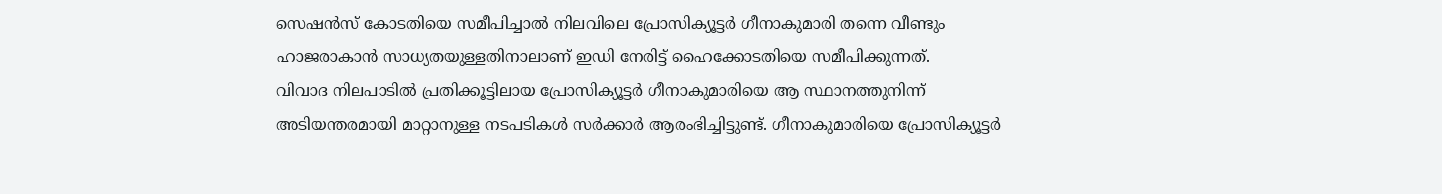സെഷൻസ് കോടതിയെ സമീപിച്ചാൽ നിലവിലെ പ്രോസിക്യൂട്ടർ ഗീനാകുമാരി തന്നെ വീണ്ടും ഹാജരാകാൻ സാധ്യതയുള്ളതിനാലാണ് ഇഡി നേരിട്ട് ഹൈക്കോടതിയെ സമീപിക്കുന്നത്.
വിവാദ നിലപാടിൽ പ്രതിക്കൂട്ടിലായ പ്രോസിക്യൂട്ടർ ഗീനാകുമാരിയെ ആ സ്ഥാനത്തുനിന്ന് അടിയന്തരമായി മാറ്റാനുള്ള നടപടികൾ സർക്കാർ ആരംഭിച്ചിട്ടുണ്ട്. ഗീനാകുമാരിയെ പ്രോസിക്യൂട്ടർ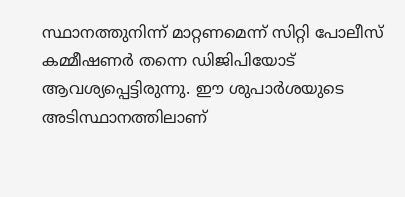സ്ഥാനത്തുനിന്ന് മാറ്റണമെന്ന് സിറ്റി പോലീസ് കമ്മീഷണർ തന്നെ ഡിജിപിയോട് ആവശ്യപ്പെട്ടിരുന്നു. ഈ ശുപാർശയുടെ അടിസ്ഥാനത്തിലാണ്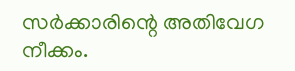സർക്കാരിന്റെ അതിവേഗ നീക്കം.